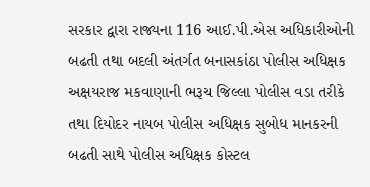સરકાર દ્વારા રાજ્યના 116 આઈ.પી.એસ અધિકારીઓની બઢતી તથા બદલી અંતર્ગત બનાસકાંઠા પોલીસ અધિક્ષક અક્ષયરાજ મકવાણાની ભરૂચ જિલ્લા પોલીસ વડા તરીકે તથા દિયોદર નાયબ પોલીસ અધિક્ષક સુબોધ માનકરની બઢતી સાથે પોલીસ અધિક્ષક કોસ્ટલ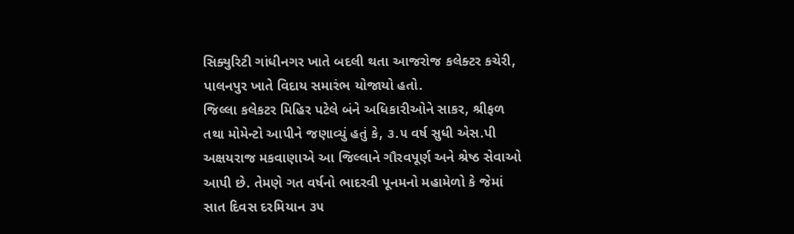સિક્યુરિટી ગાંધીનગર ખાતે બદલી થતા આજરોજ કલેક્ટર કચેરી, પાલનપુર ખાતે વિદાય સમારંભ યોજાયો હતો.
જિલ્લા કલેકટર મિહિર પટેલે બંને અધિકારીઓને સાકર, શ્રીફળ તથા મોમેન્ટો આપીને જણાવ્યું હતું કે, ૩.૫ વર્ષ સુધી એસ.પી અક્ષયરાજ મકવાણાએ આ જિલ્લાને ગૌરવપૂર્ણ અને શ્રેષ્ઠ સેવાઓ આપી છે. તેમણે ગત વર્ષનો ભાદરવી પૂનમનો મહામેળો કે જેમાં સાત દિવસ દરમિયાન ૩૫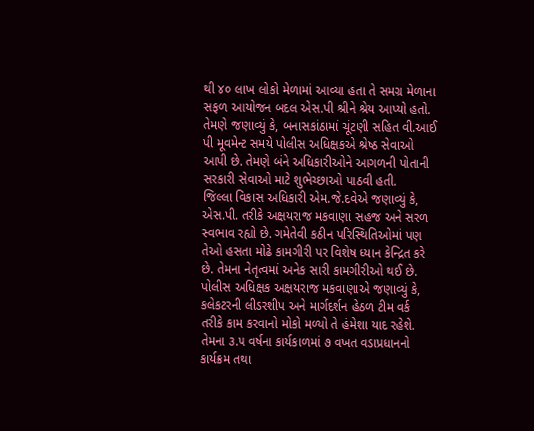થી ૪૦ લાખ લોકો મેળામાં આવ્યા હતા તે સમગ્ર મેળાના સફળ આયોજન બદલ એસ.પી શ્રીને શ્રેય આપ્યો હતો. તેમણે જણાવ્યું કે, બનાસકાંઠામાં ચૂંટણી સહિત વી.આઈ
પી મૂવમેન્ટ સમયે પોલીસ અધિક્ષકએ શ્રેષ્ઠ સેવાઓ આપી છે. તેમણે બંને અધિકારીઓને આગળની પોતાની સરકારી સેવાઓ માટે શુભેચ્છાઓ પાઠવી હતી.
જિલ્લા વિકાસ અધિકારી એમ.જે.દવેએ જણાવ્યું કે, એસ.પી. તરીકે અક્ષયરાજ મકવાણા સહજ અને સરળ સ્વભાવ રહ્યો છે. ગમેતેવી કઠીન પરિસ્થિતિઓમાં પણ તેઓ હસતા મોઢે કામગીરી પર વિશેષ ધ્યાન કેન્દ્રિત કરે છે. તેમના નેતૃત્વમાં અનેક સારી કામગીરીઓ થઈ છે. પોલીસ અધિક્ષક અક્ષયરાજ મકવાણાએ જણાવ્યું કે, કલેકટરની લીડરશીપ અને માર્ગદર્શન હેઠળ ટીમ વર્ક તરીકે કામ કરવાનો મોકો મળ્યો તે હંમેશા યાદ રહેશે. તેમના ૩.૫ વર્ષના કાર્યકાળમાં ૭ વખત વડાપ્રધાનનો કાર્યક્રમ તથા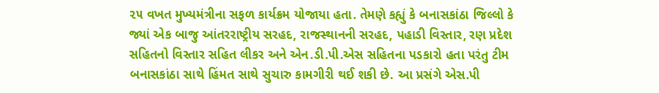૨૫ વખત મુખ્યમંત્રીના સફળ કાર્યક્રમ યોજાયા હતા. તેમણે કહ્યું કે બનાસકાંઠા જિલ્લો કે જ્યાં એક બાજુ આંતરરાષ્ટ્રીય સરહદ, રાજસ્થાનની સરહદ, પહાડી વિસ્તાર, રણ પ્રદેશ સહિતનો વિસ્તાર સહિત લીકર અને એન.ડી.પી.એસ સહિતના પડકારો હતા પરંતુ ટીમ બનાસકાંઠા સાથે હિંમત સાથે સુચારુ કામગીરી થઈ શકી છે. આ પ્રસંગે એસ.પી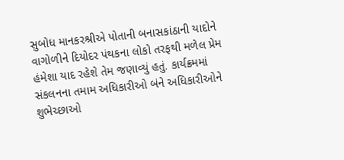સુબોધ માનકરશ્રીએ પોતાની બનાસકાંઠાની યાદોને વાગોળીને દિયોદર પંથકના લોકો તરફથી મળેલ પ્રેમ હંમેશા યાદ રહેશે તેમ જણાવ્યું હતું. કાર્યક્રમમાં સંકલનના તમામ અધિકારીઓ બંને અધિકારીઓને શુભેચ્છાઓ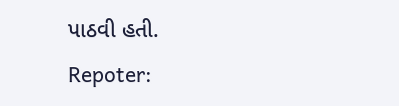પાઠવી હતી.
Repoter: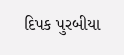દિપક પુરબીયા